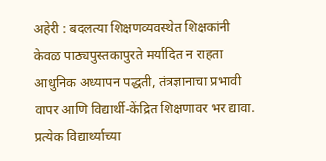अहेरी : बदलत्या शिक्षणव्यवस्थेत शिक्षकांनी केवळ पाठ्यपुस्तकापुरते मर्यादित न राहता आधुनिक अध्यापन पद्धती, तंत्रज्ञानाचा प्रभावी वापर आणि विद्यार्थी-केंद्रित शिक्षणावर भर द्यावा. प्रत्येक विद्यार्थ्याच्या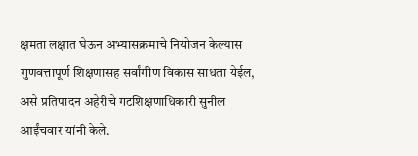क्षमता लक्षात घेऊन अभ्यासक्रमाचे नियोजन केल्यास गुणवत्तापूर्ण शिक्षणासह सर्वांगीण विकास साधता येईल, असे प्रतिपादन अहेरीचे गटशिक्षणाधिकारी सुनील आईंचवार यांनी केले.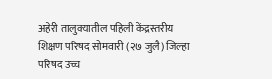अहेरी तालुक्यातील पहिली केंद्रस्तरीय शिक्षण परिषद सोमवारी (२७ जुलै) जिल्हा परिषद उच्च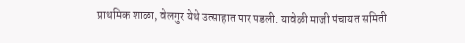प्राथमिक शाळा, वेलगुर येथे उत्साहात पार पडली. यावेळी माजी पंचायत समिती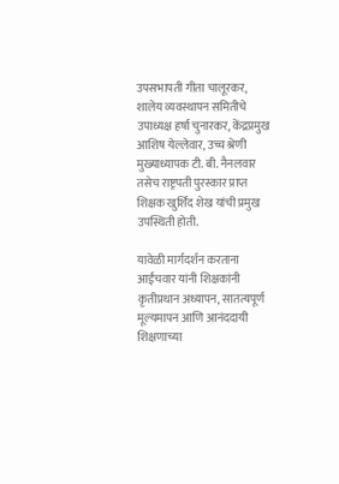उपसभापती गीता चालूरकर, शालेय व्यवस्थापन समितीचे उपाध्यक्ष हर्षा चुनारकर, केंद्रप्रमुख आशिष येल्लेवार, उच्च श्रेणी मुख्याध्यापक टी. बी. नैनलवार तसेच राष्ट्रपती पुरस्कार प्राप्त शिक्षक खुर्शिद शेख यांची प्रमुख उपस्थिती होती.

यावेळी मार्गदर्शन करताना आईंचवार यांनी शिक्षकांनी कृतीप्रधान अध्यापन, सातत्यपूर्ण मूल्यमापन आणि आनंददायी शिक्षणाच्या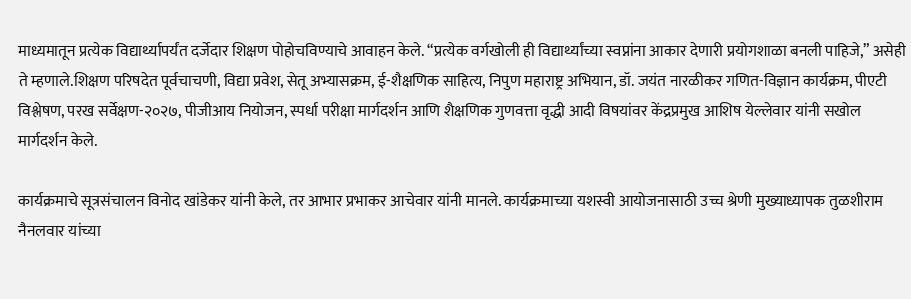माध्यमातून प्रत्येक विद्यार्थ्यापर्यंत दर्जेदार शिक्षण पोहोचविण्याचे आवाहन केले. “प्रत्येक वर्गखोली ही विद्यार्थ्यांच्या स्वप्नांना आकार देणारी प्रयोगशाळा बनली पाहिजे,” असेही ते म्हणाले.शिक्षण परिषदेत पूर्वचाचणी, विद्या प्रवेश, सेतू अभ्यासक्रम, ई-शैक्षणिक साहित्य, निपुण महाराष्ट्र अभियान, डॉ. जयंत नारळीकर गणित-विज्ञान कार्यक्रम, पीएटी विश्लेषण, परख सर्वेक्षण-२०२७, पीजीआय नियोजन, स्पर्धा परीक्षा मार्गदर्शन आणि शैक्षणिक गुणवत्ता वृद्धी आदी विषयांवर केंद्रप्रमुख आशिष येल्लेवार यांनी सखोल मार्गदर्शन केले.

कार्यक्रमाचे सूत्रसंचालन विनोद खांडेकर यांनी केले, तर आभार प्रभाकर आचेवार यांनी मानले. कार्यक्रमाच्या यशस्वी आयोजनासाठी उच्च श्रेणी मुख्याध्यापक तुळशीराम नैनलवार यांच्या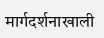मार्गदर्शनाखाली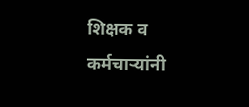शिक्षक व कर्मचाऱ्यांनी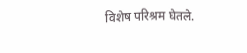विशेष परिश्रम घेतले.